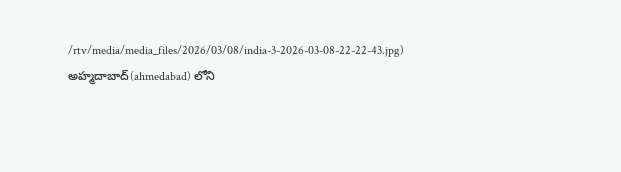/rtv/media/media_files/2026/03/08/india-3-2026-03-08-22-22-43.jpg)
అహ్మదాబాద్(ahmedabad) లోని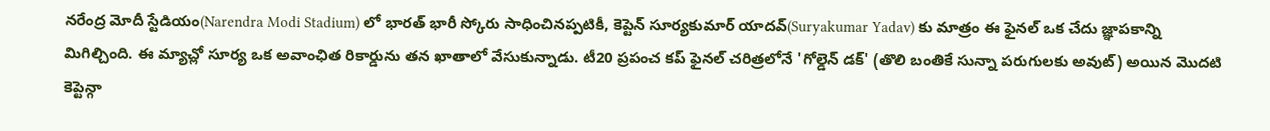నరేంద్ర మోదీ స్టేడియం(Narendra Modi Stadium) లో భారత్ భారీ స్కోరు సాధించినప్పటికీ, కెప్టెన్ సూర్యకుమార్ యాదవ్(Suryakumar Yadav) కు మాత్రం ఈ ఫైనల్ ఒక చేదు జ్ఞాపకాన్ని మిగిల్చింది. ఈ మ్యాచ్లో సూర్య ఒక అవాంఛిత రికార్డును తన ఖాతాలో వేసుకున్నాడు. టీ20 ప్రపంచ కప్ ఫైనల్ చరిత్రలోనే 'గోల్డెన్ డక్' (తొలి బంతికే సున్నా పరుగులకు అవుట్) అయిన మొదటి కెప్టెన్గా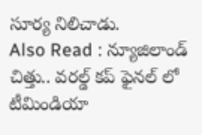సూర్య నిలిచాడు.
Also Read : న్యూజిలాండ్ చిత్తు.. వరల్డ్ కప్ ఫైనల్ లో టీమిండియా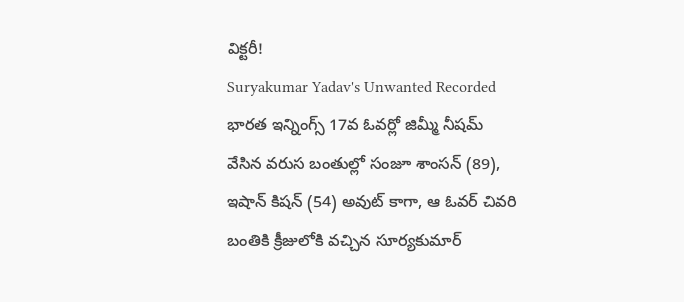విక్టరీ!
Suryakumar Yadav's Unwanted Recorded
భారత ఇన్నింగ్స్ 17వ ఓవర్లో జిమ్మీ నీషమ్ వేసిన వరుస బంతుల్లో సంజూ శాంసన్ (89), ఇషాన్ కిషన్ (54) అవుట్ కాగా, ఆ ఓవర్ చివరి బంతికి క్రీజులోకి వచ్చిన సూర్యకుమార్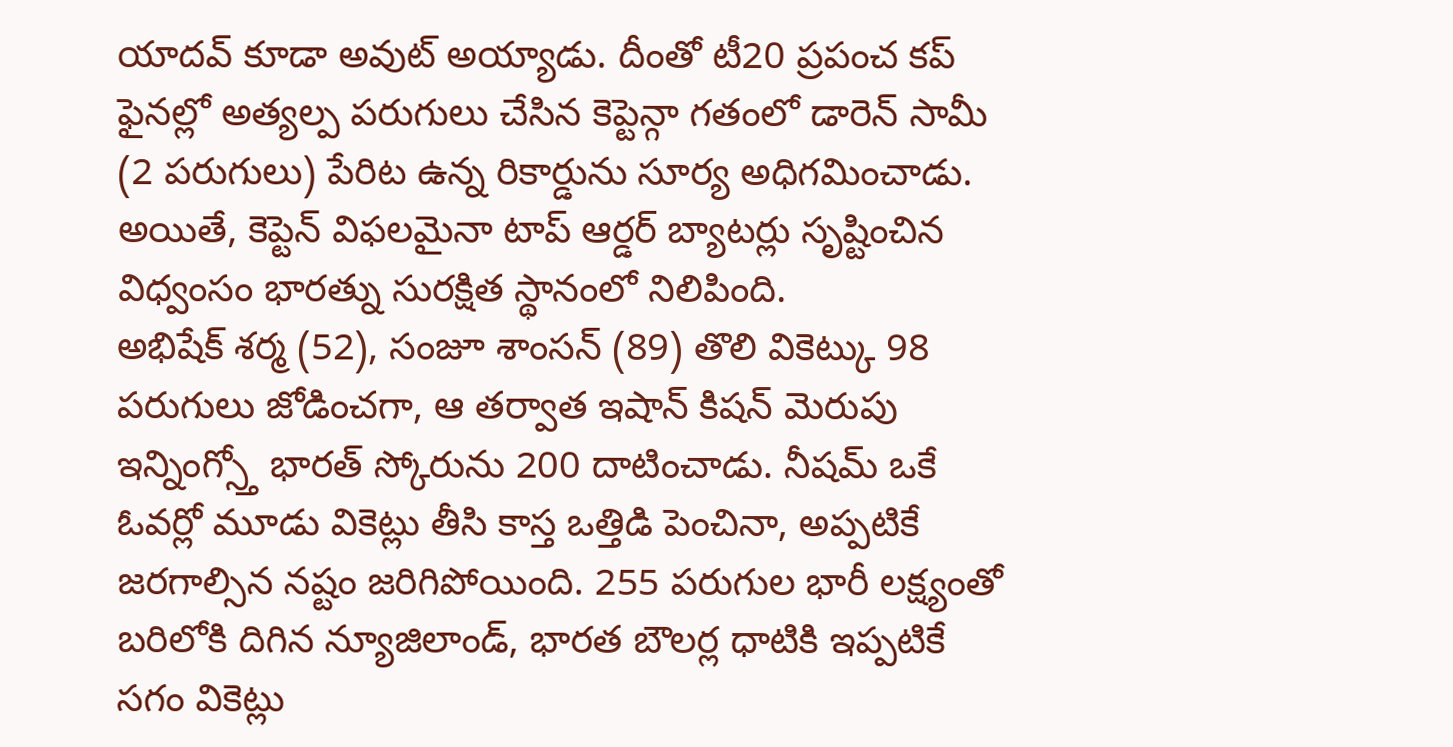యాదవ్ కూడా అవుట్ అయ్యాడు. దీంతో టీ20 ప్రపంచ కప్ ఫైనల్లో అత్యల్ప పరుగులు చేసిన కెప్టెన్గా గతంలో డారెన్ సామీ (2 పరుగులు) పేరిట ఉన్న రికార్డును సూర్య అధిగమించాడు. అయితే, కెప్టెన్ విఫలమైనా టాప్ ఆర్డర్ బ్యాటర్లు సృష్టించిన విధ్వంసం భారత్ను సురక్షిత స్థానంలో నిలిపింది.
అభిషేక్ శర్మ (52), సంజూ శాంసన్ (89) తొలి వికెట్కు 98 పరుగులు జోడించగా, ఆ తర్వాత ఇషాన్ కిషన్ మెరుపు ఇన్నింగ్స్తో భారత్ స్కోరును 200 దాటించాడు. నీషమ్ ఒకే ఓవర్లో మూడు వికెట్లు తీసి కాస్త ఒత్తిడి పెంచినా, అప్పటికే జరగాల్సిన నష్టం జరిగిపోయింది. 255 పరుగుల భారీ లక్ష్యంతో బరిలోకి దిగిన న్యూజిలాండ్, భారత బౌలర్ల ధాటికి ఇప్పటికే సగం వికెట్లు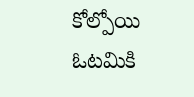కోల్పోయి ఓటమికి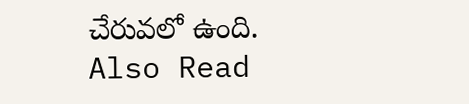చేరువలో ఉంది.
Also Read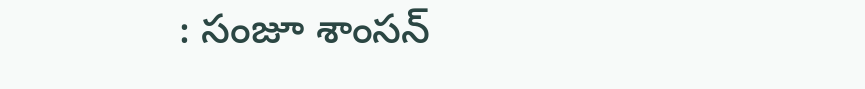: సంజూ శాంసన్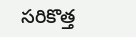సరికొత్త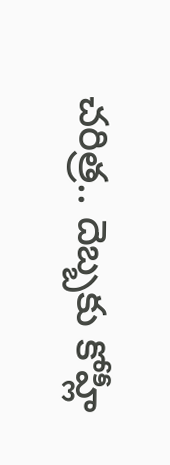చరిత్ర.. దెబ్బకు కోహ్లీ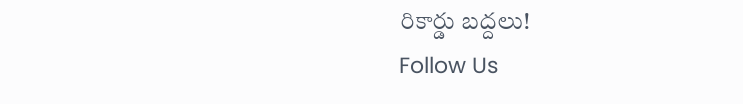రికార్డు బద్దలు!
Follow Us